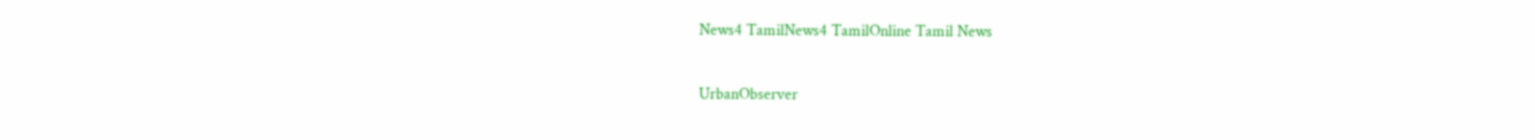News4 TamilNews4 TamilOnline Tamil News

UrbanObserver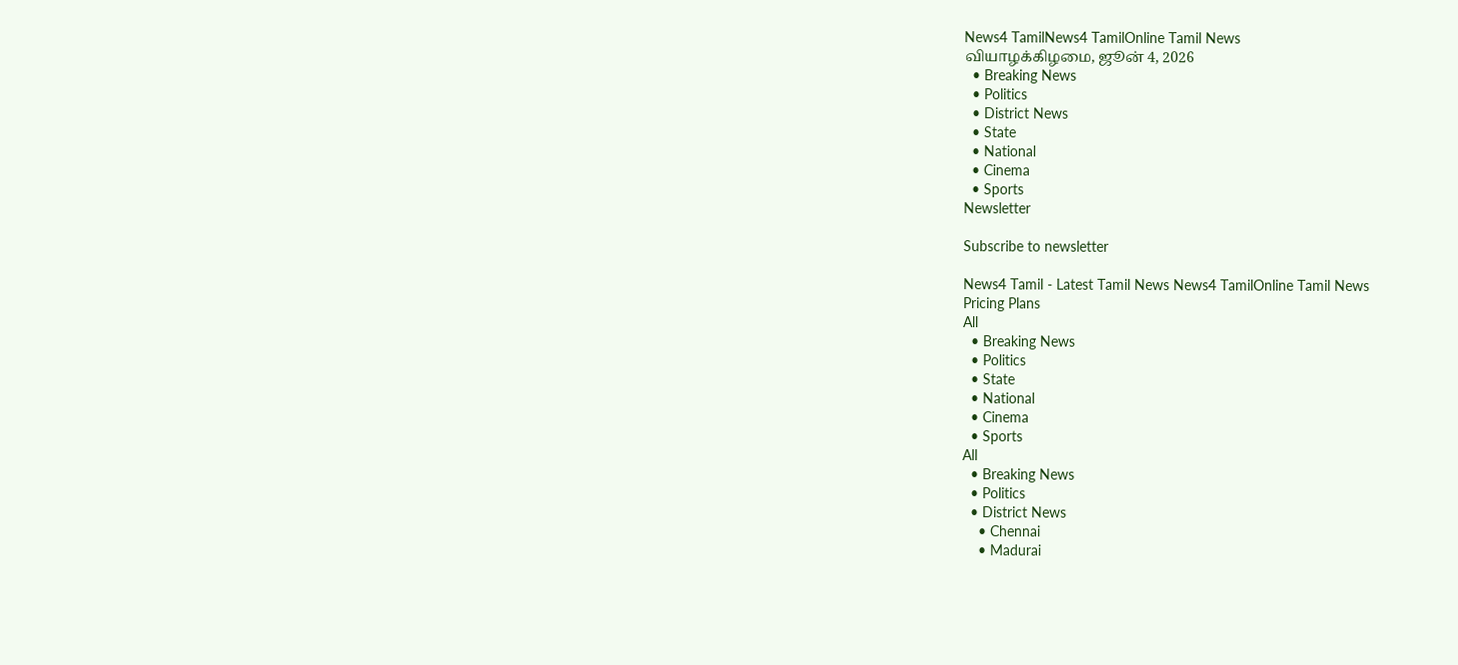News4 TamilNews4 TamilOnline Tamil News
வியாழக்கிழமை, ஜூன் 4, 2026
  • Breaking News
  • Politics
  • District News
  • State
  • National
  • Cinema
  • Sports
Newsletter

Subscribe to newsletter

News4 Tamil - Latest Tamil News News4 TamilOnline Tamil News
Pricing Plans
All
  • Breaking News
  • Politics
  • State
  • National
  • Cinema
  • Sports
All
  • Breaking News
  • Politics
  • District News
    • Chennai
    • Madurai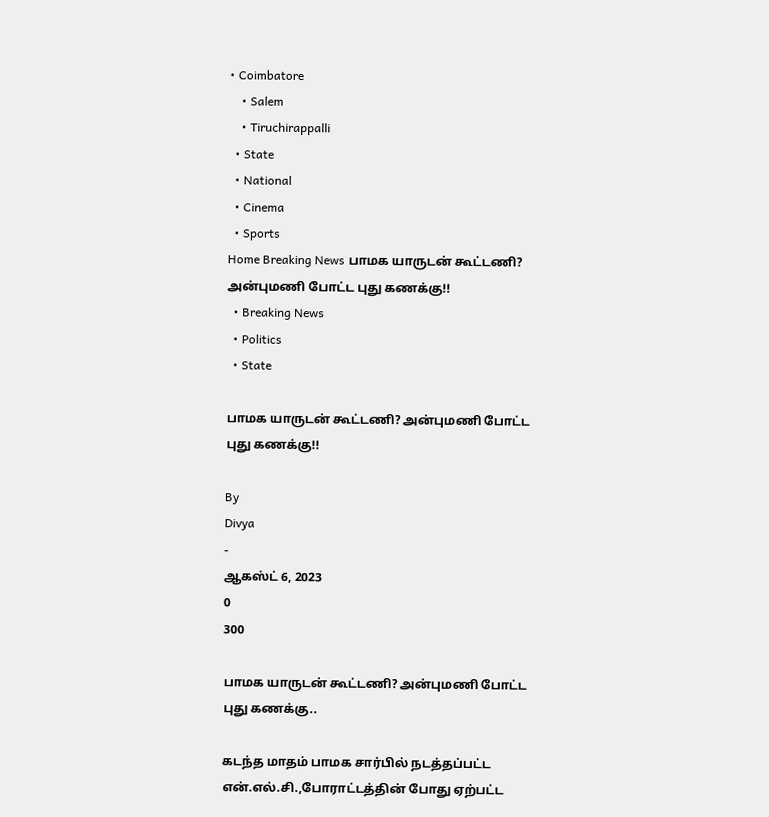• Coimbatore
    • Salem
    • Tiruchirappalli
  • State
  • National
  • Cinema
  • Sports
Home Breaking News பாமக யாருடன் கூட்டணி? அன்புமணி போட்ட புது கணக்கு!!
  • Breaking News
  • Politics
  • State

பாமக யாருடன் கூட்டணி? அன்புமணி போட்ட புது கணக்கு!!

By
Divya
-
ஆகஸ்ட் 6, 2023
0
300

பாமக யாருடன் கூட்டணி? அன்புமணி போட்ட புது கணக்கு..

கடந்த மாதம் பாமக சார்பில் நடத்தப்பட்ட என்.எல்.சி.,போராட்டத்தின் போது ஏற்பட்ட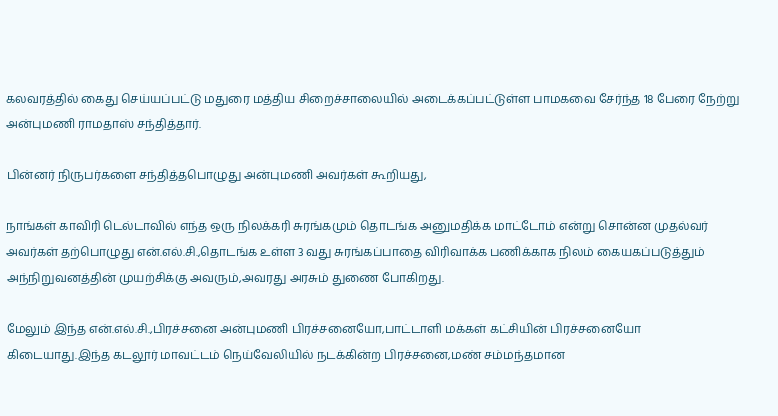கலவரத்தில் கைது செய்யப்பட்டு மதுரை மத்திய சிறைச்சாலையில் அடைக்கப்பட்டுள்ள பாமகவை சேர்ந்த 18 பேரை நேற்று அன்புமணி ராமதாஸ் சந்தித்தார்.

பின்னர் நிருபர்களை சந்தித்தபொழுது அன்புமணி அவர்கள் கூறியது,

நாங்கள் காவிரி டெல்டாவில் எந்த ஒரு நிலக்கரி சுரங்கமும் தொடங்க அனுமதிக்க மாட்டோம் என்று சொன்ன முதல்வர் அவர்கள் தற்பொழுது என்.எல்.சி.,தொடங்க உள்ள 3 வது சுரங்கப்பாதை விரிவாக்க பணிக்காக நிலம் கையகப்படுத்தும் அந்நிறுவனத்தின் முயற்சிக்கு அவரும்,அவரது அரசும் துணை போகிறது.

மேலும் இந்த என்.எல்.சி.,பிரச்சனை அன்புமணி பிரச்சனையோ,பாட்டாளி மக்கள் கட்சியின் பிரச்சனையோ கிடையாது.இந்த கடலூர் மாவட்டம் நெய்வேலியில் நடக்கின்ற பிரச்சனை,மண் சம்மந்தமான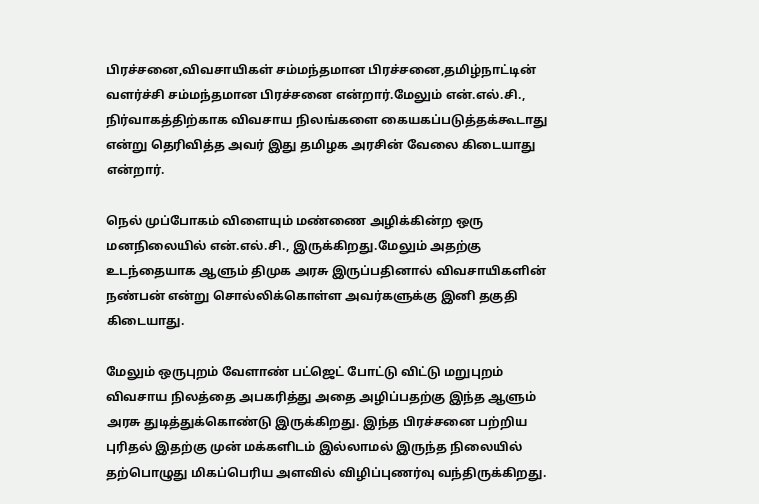பிரச்சனை,விவசாயிகள் சம்மந்தமான பிரச்சனை,தமிழ்நாட்டின் வளர்ச்சி சம்மந்தமான பிரச்சனை என்றார்.மேலும் என்.எல்.சி., நிர்வாகத்திற்காக விவசாய நிலங்களை கையகப்படுத்தக்கூடாது என்று தெரிவித்த அவர் இது தமிழக அரசின் வேலை கிடையாது என்றார்.

நெல் முப்போகம் விளையும் மண்ணை அழிக்கின்ற ஒரு மனநிலையில் என்.எல்.சி., இருக்கிறது.மேலும் அதற்கு உடந்தையாக ஆளும் திமுக அரசு இருப்பதினால் விவசாயிகளின் நண்பன் என்று சொல்லிக்கொள்ள அவர்களுக்கு இனி தகுதி கிடையாது.

மேலும் ஒருபுறம் வேளாண் பட்ஜெட் போட்டு விட்டு மறுபுறம் விவசாய நிலத்தை அபகரித்து அதை அழிப்பதற்கு இந்த ஆளும் அரசு துடித்துக்கொண்டு இருக்கிறது. இந்த பிரச்சனை பற்றிய புரிதல் இதற்கு முன் மக்களிடம் இல்லாமல் இருந்த நிலையில் தற்பொழுது மிகப்பெரிய அளவில் விழிப்புணர்வு வந்திருக்கிறது.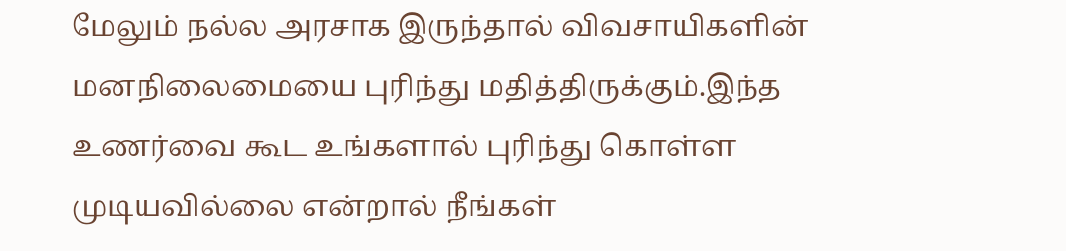மேலும் நல்ல அரசாக இருந்தால் விவசாயிகளின் மனநிலைமையை புரிந்து மதித்திருக்கும்.இந்த உணர்வை கூட உங்களால் புரிந்து கொள்ள முடியவில்லை என்றால் நீங்கள்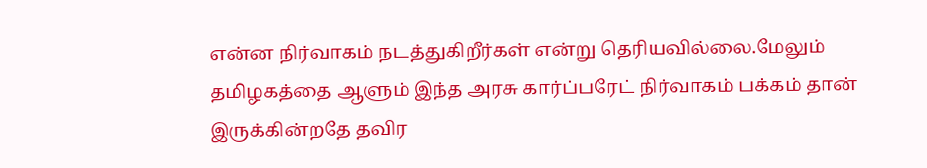என்ன நிர்வாகம் நடத்துகிறீர்கள் என்று தெரியவில்லை.மேலும் தமிழகத்தை ஆளும் இந்த அரசு கார்ப்பரேட் நிர்வாகம் பக்கம் தான் இருக்கின்றதே தவிர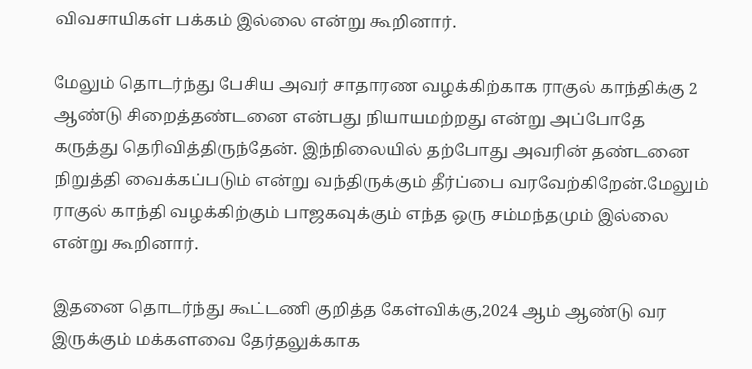விவசாயிகள் பக்கம் இல்லை என்று கூறினார்.

மேலும் தொடர்ந்து பேசிய அவர் சாதாரண வழக்கிற்காக ராகுல் காந்திக்கு 2 ஆண்டு சிறைத்தண்டனை என்பது நியாயமற்றது என்று அப்போதே கருத்து தெரிவித்திருந்தேன். இந்நிலையில் தற்போது அவரின் தண்டனை நிறுத்தி வைக்கப்படும் என்று வந்திருக்கும் தீர்ப்பை வரவேற்கிறேன்.மேலும் ராகுல் காந்தி வழக்கிற்கும் பாஜகவுக்கும் எந்த ஒரு சம்மந்தமும் இல்லை என்று கூறினார்.

இதனை தொடர்ந்து கூட்டணி குறித்த கேள்விக்கு,2024 ஆம் ஆண்டு வர இருக்கும் மக்களவை தேர்தலுக்காக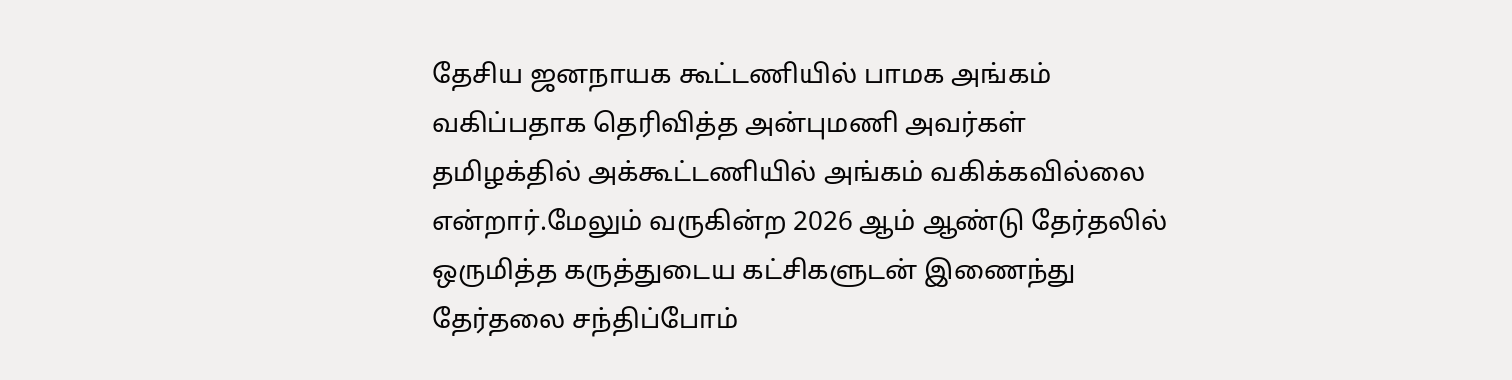தேசிய ஜனநாயக கூட்டணியில் பாமக அங்கம் வகிப்பதாக தெரிவித்த அன்புமணி அவர்கள் தமிழக்தில் அக்கூட்டணியில் அங்கம் வகிக்கவில்லை என்றார்.மேலும் வருகின்ற 2026 ஆம் ஆண்டு தேர்தலில் ஒருமித்த கருத்துடைய கட்சிகளுடன் இணைந்து தேர்தலை சந்திப்போம்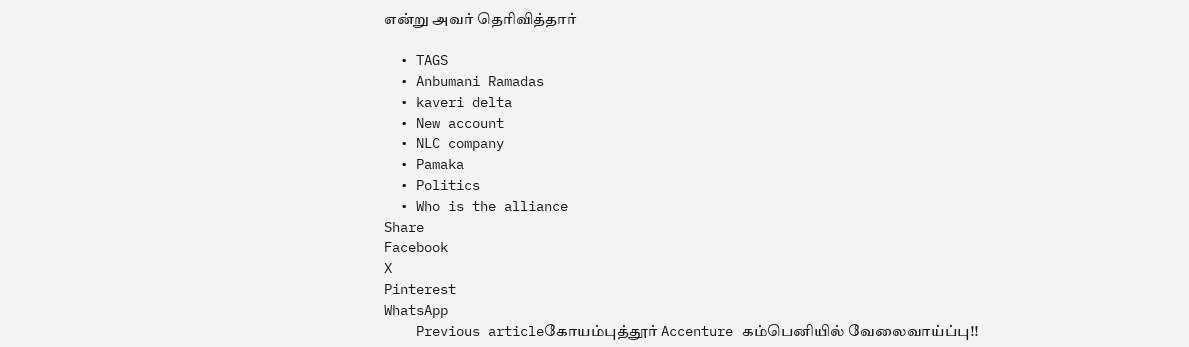என்று அவர் தெரிவித்தார்

  • TAGS
  • Anbumani Ramadas
  • kaveri delta
  • New account
  • NLC company
  • Pamaka
  • Politics
  • Who is the alliance
Share
Facebook
X
Pinterest
WhatsApp
    Previous articleகோயம்புத்தூர் Accenture கம்பெனியில் வேலைவாய்ப்பு!!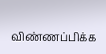விண்ணப்பிக்க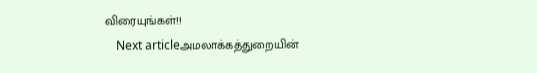விரையுங்கள்!!
    Next articleஅமலாக்கத்துறையின்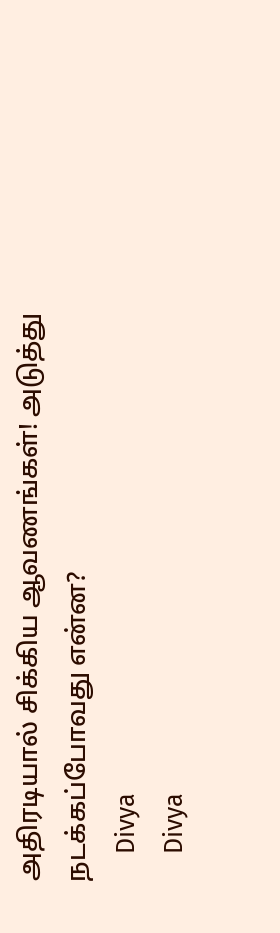அதிரடியால் சிக்கிய ஆவணங்கள்! அடுத்து நடக்கப்போவது என்ன?
    Divya
    Divya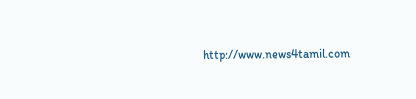http://www.news4tamil.com